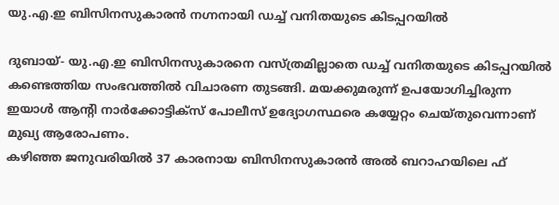യു.എ.ഇ ബിസിനസുകാരന്‍ നഗ്നനായി ഡച്ച് വനിതയുടെ കിടപ്പറയില്‍

ദുബായ്- യു.എ.ഇ ബിസിനസുകാരനെ വസ്ത്രമില്ലാതെ ഡച്ച് വനിതയുടെ കിടപ്പറയില്‍ കണ്ടെത്തിയ സംഭവത്തില്‍ വിചാരണ തുടങ്ങി. മയക്കുമരുന്ന് ഉപയോഗിച്ചിരുന്ന ഇയാള്‍ ആന്റി നാര്‍ക്കോട്ടിക്‌സ് പോലീസ് ഉദ്യോഗസ്ഥരെ കയ്യേറ്റം ചെയ്തുവെന്നാണ് മുഖ്യ ആരോപണം.
കഴിഞ്ഞ ജനുവരിയില്‍ 37 കാരനായ ബിസിനസുകാരന്‍ അല്‍ ബറാഹയിലെ ഫ്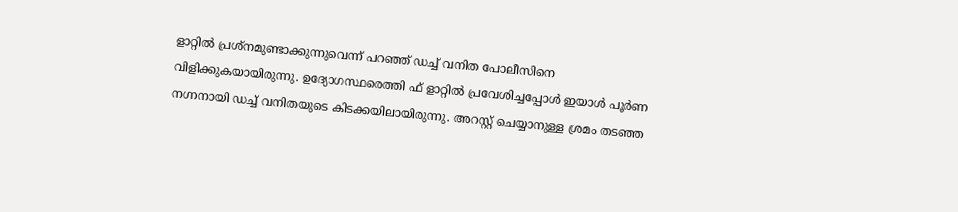ളാറ്റില്‍ പ്രശ്‌നമുണ്ടാക്കുന്നുവെന്ന് പറഞ്ഞ് ഡച്ച് വനിത പോലീസിനെ വിളിക്കുകയായിരുന്നു. ഉദ്യോഗസ്ഥരെത്തി ഫ് ളാറ്റില്‍ പ്രവേശിച്ചപ്പോള്‍ ഇയാള്‍ പൂര്‍ണ നഗ്നനായി ഡച്ച് വനിതയുടെ കിടക്കയിലായിരുന്നു. അറസ്റ്റ് ചെയ്യാനുള്ള ശ്രമം തടഞ്ഞ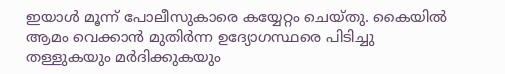ഇയാള്‍ മൂന്ന് പോലീസുകാരെ കയ്യേറ്റം ചെയ്തു. കൈയില്‍ ആമം വെക്കാന്‍ മുതിര്‍ന്ന ഉദ്യോഗസ്ഥരെ പിടിച്ചു തള്ളുകയും മര്‍ദിക്കുകയും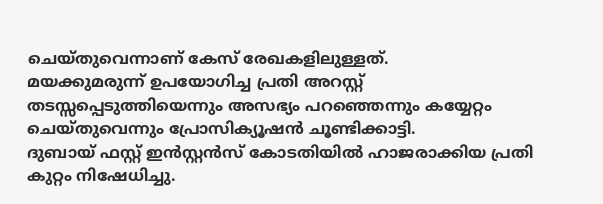ചെയ്തുവെന്നാണ് കേസ് രേഖകളിലുള്ളത്.
മയക്കുമരുന്ന് ഉപയോഗിച്ച പ്രതി അറസ്റ്റ് തടസ്സപ്പെടുത്തിയെന്നും അസഭ്യം പറഞ്ഞെന്നും കയ്യേറ്റം ചെയ്തുവെന്നും പ്രോസിക്യൂഷന്‍ ചൂണ്ടിക്കാട്ടി.
ദുബായ് ഫസ്റ്റ് ഇന്‍സ്റ്റന്‍സ് കോടതിയില്‍ ഹാജരാക്കിയ പ്രതി കുറ്റം നിഷേധിച്ചു.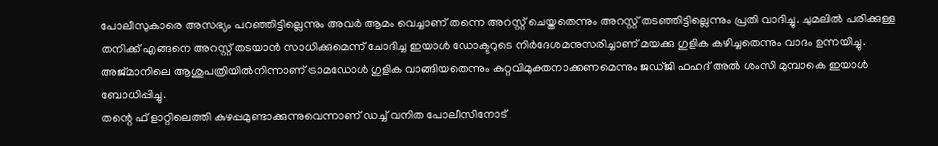പോലീസുകാരെ അസഭ്യം പറഞ്ഞിട്ടില്ലെന്നും അവര്‍ ആമം വെച്ചാണ് തന്നെ അറസ്റ്റ് ചെയ്തതെന്നും അറസ്റ്റ് തടഞ്ഞിട്ടില്ലെന്നും പ്രതി വാദിച്ചു. ചുമലില്‍ പരിക്കുള്ള തനിക്ക് എങ്ങനെ അറസ്റ്റ് തടയാന്‍ സാധിക്കുമെന്ന് ചോദിച്ച ഇയാള്‍ ഡോക്ടറുടെ നിര്‍ദേശമനുസരിച്ചാണ് മയക്കു ഗുളിക കഴിച്ചതെന്നും വാദം ഉന്നയിച്ചു. അജ്മാനിലെ ആശുപത്രിയില്‍നിന്നാണ് ട്രാമഡോള്‍ ഗുളിക വാങ്ങിയതെന്നും കുറ്റവിമുക്തനാക്കണമെന്നും ജഡ്ജി ഫഹദ് അല്‍ ശംസി മുമ്പാകെ ഇയാള്‍ ബോധിപ്പിച്ചു.
തന്റെ ഫ് ളാറ്റിലെത്തി കുഴപ്പമുണ്ടാക്കുന്നുവെന്നാണ് ഡച്ച് വനിത പോലീസിനോട്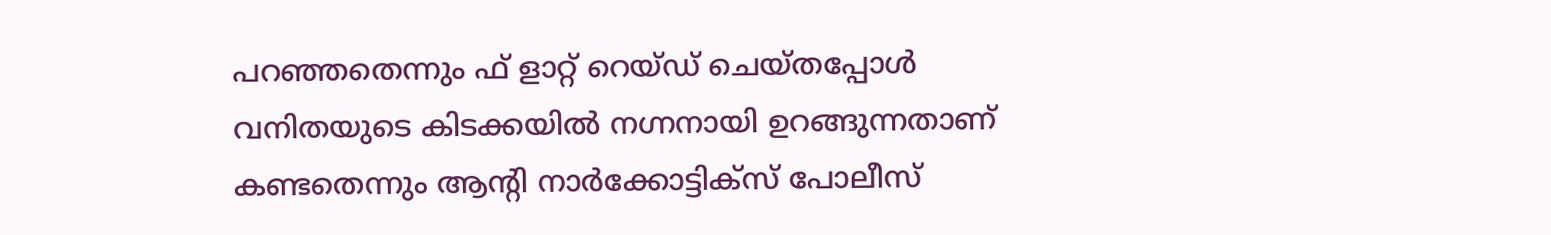പറഞ്ഞതെന്നും ഫ് ളാറ്റ് റെയ്ഡ് ചെയ്തപ്പോള്‍ വനിതയുടെ കിടക്കയില്‍ നഗ്നനായി ഉറങ്ങുന്നതാണ് കണ്ടതെന്നും ആന്റി നാര്‍ക്കോട്ടിക്‌സ് പോലീസ്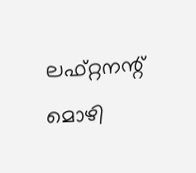ലഫ്റ്റനന്റ് മൊഴി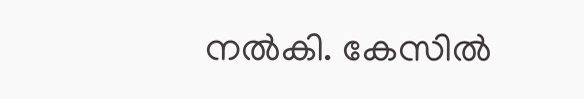നല്‍കി. കേസില്‍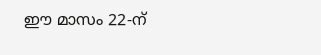ഈ മാസം 22-ന്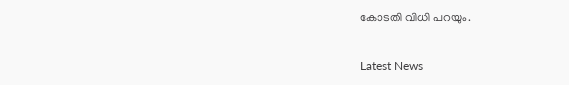കോടതി വിധി പറയും.


Latest News